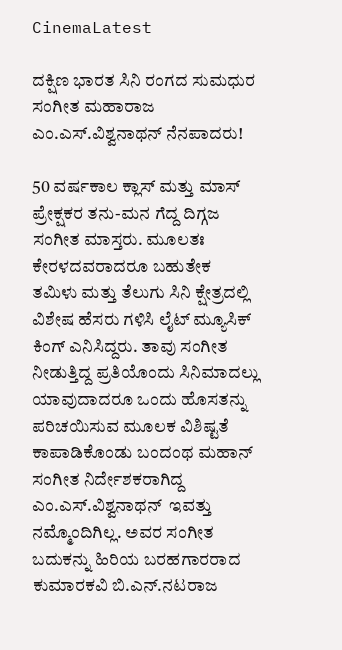CinemaLatest

ದಕ್ಷಿಣ ಭಾರತ ಸಿನಿ ರಂಗದ ಸುಮಧುರ ಸಂಗೀತ ಮಹಾರಾಜ ಎಂ.ಎಸ್.ವಿಶ್ವನಾಥನ್ ನೆನಪಾದರು!

50 ವರ್ಷಕಾಲ ಕ್ಲಾಸ್ ಮತ್ತು ಮಾಸ್ ಪ್ರೇಕ್ಷಕರ ತನು-ಮನ ಗೆದ್ದ ದಿಗ್ಗಜ ಸಂಗೀತ ಮಾಸ್ತರು. ಮೂಲತಃ ಕೇರಳದವರಾದರೂ ಬಹುತೇಕ ತಮಿಳು ಮತ್ತು ತೆಲುಗು ಸಿನಿ ಕ್ಷೇತ್ರದಲ್ಲಿ ವಿಶೇಷ ಹೆಸರು ಗಳಿಸಿ ಲೈಟ್ ಮ್ಯೂಸಿಕ್ ಕಿಂಗ್ ಎನಿಸಿದ್ದರು. ತಾವು ಸಂಗೀತ ನೀಡುತ್ತಿದ್ದ ಪ್ರತಿಯೊಂದು ಸಿನಿಮಾದಲ್ಲು ಯಾವುದಾದರೂ ಒಂದು ಹೊಸತನ್ನು ಪರಿಚಯಿಸುವ ಮೂಲಕ ವಿಶಿಷ್ಟತೆ ಕಾಪಾಡಿಕೊಂಡು ಬಂದಂಥ ಮಹಾನ್ ಸಂಗೀತ ನಿರ್ದೇಶಕರಾಗಿದ್ದ ಎಂ.ಎಸ್.ವಿಶ್ವನಾಥನ್  ಇವತ್ತು ನಮ್ಮೊಂದಿಗಿಲ್ಲ. ಅವರ ಸಂಗೀತ ಬದುಕನ್ನು ಹಿರಿಯ ಬರಹಗಾರರಾದ ಕುಮಾರಕವಿ ಬಿ.ಎನ್.ನಟರಾಜ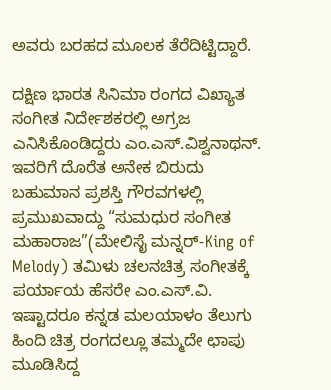ಅವರು ಬರಹದ ಮೂಲಕ ತೆರೆದಿಟ್ಟಿದ್ದಾರೆ.

ದಕ್ಷಿಣ ಭಾರತ ಸಿನಿಮಾ ರಂಗದ ವಿಖ್ಯಾತ ಸಂಗೀತ ನಿರ್ದೇಶಕರಲ್ಲಿ ಅಗ್ರಜ ಎನಿಸಿಕೊಂಡಿದ್ದರು ಎಂ.ಎಸ್.ವಿಶ್ವನಾಥನ್. ಇವರಿಗೆ ದೊರೆತ ಅನೇಕ ಬಿರುದು ಬಹುಮಾನ ಪ್ರಶಸ್ತಿ ಗೌರವಗಳಲ್ಲಿ ಪ್ರಮುಖವಾದ್ದು “ಸುಮಧುರ ಸಂಗೀತ ಮಹಾರಾಜ”(ಮೇಲಿಸೈ ಮನ್ನರ್-King of Melody) ತಮಿಳು ಚಲನಚಿತ್ರ ಸಂಗೀತಕ್ಕೆ ಪರ್ಯಾಯ ಹೆಸರೇ ಎಂ.ಎಸ್.ವಿ. ಇಷ್ಟಾದರೂ ಕನ್ನಡ ಮಲಯಾಳಂ ತೆಲುಗು ಹಿಂದಿ ಚಿತ್ರ ರಂಗದಲ್ಲೂ ತಮ್ಮದೇ ಛಾಪು ಮೂಡಿಸಿದ್ದ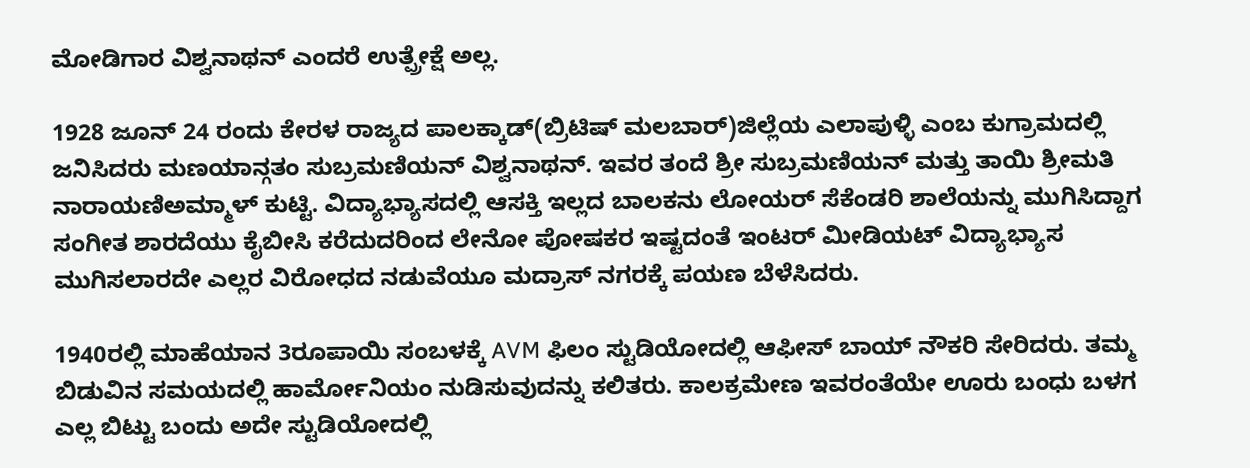ಮೋಡಿಗಾರ ವಿಶ್ವನಾಥನ್ ಎಂದರೆ ಉತ್ಪ್ರೇಕ್ಷೆ ಅಲ್ಲ.

1928 ಜೂನ್ 24 ರಂದು ಕೇರಳ ರಾಜ್ಯದ ಪಾಲಕ್ಕಾಡ್(ಬ್ರಿಟಿಷ್ ಮಲಬಾರ್)ಜಿಲ್ಲೆಯ ಎಲಾಪುಳ್ಳಿ ಎಂಬ ಕುಗ್ರಾಮದಲ್ಲಿ ಜನಿಸಿದರು ಮಣಯಾನ್ಗತಂ ಸುಬ್ರಮಣಿಯನ್ ವಿಶ್ವನಾಥನ್. ಇವರ ತಂದೆ ಶ್ರೀ ಸುಬ್ರಮಣಿಯನ್ ಮತ್ತು ತಾಯಿ ಶ್ರೀಮತಿ ನಾರಾಯಣಿಅಮ್ಮಾಳ್ ಕುಟ್ಟಿ. ವಿದ್ಯಾಭ್ಯಾಸದಲ್ಲಿ ಆಸಕ್ತಿ ಇಲ್ಲದ ಬಾಲಕನು ಲೋಯರ್ ಸೆಕೆಂಡರಿ ಶಾಲೆಯನ್ನು ಮುಗಿಸಿದ್ದಾಗ ಸಂಗೀತ ಶಾರದೆಯು ಕೈಬೀಸಿ ಕರೆದುದರಿಂದ ಲೇನೋ ಪೋಷಕರ ಇಷ್ಟದಂತೆ ಇಂಟರ್ ಮೀಡಿಯಟ್ ವಿದ್ಯಾಭ್ಯಾಸ ಮುಗಿಸಲಾರದೇ ಎಲ್ಲರ ವಿರೋಧದ ನಡುವೆಯೂ ಮದ್ರಾಸ್ ನಗರಕ್ಕೆ ಪಯಣ ಬೆಳೆಸಿದರು.

1940ರಲ್ಲಿ ಮಾಹೆಯಾನ 3ರೂಪಾಯಿ ಸಂಬಳಕ್ಕೆ AVM ಫಿಲಂ ಸ್ಟುಡಿಯೋದಲ್ಲಿ ಆಫೀಸ್ ಬಾಯ್ ನೌಕರಿ ಸೇರಿದರು. ತಮ್ಮ ಬಿಡುವಿನ ಸಮಯದಲ್ಲಿ ಹಾರ್ಮೋನಿಯಂ ನುಡಿಸುವುದನ್ನು ಕಲಿತರು. ಕಾಲಕ್ರಮೇಣ ಇವರಂತೆಯೇ ಊರು ಬಂಧು ಬಳಗ ಎಲ್ಲ ಬಿಟ್ಟು ಬಂದು ಅದೇ ಸ್ಟುಡಿಯೋದಲ್ಲಿ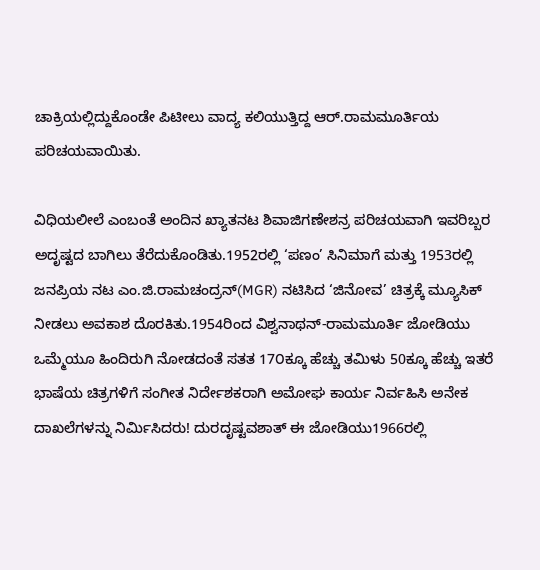ಚಾಕ್ರಿಯಲ್ಲಿದ್ದುಕೊಂಡೇ ಪಿಟೀಲು ವಾದ್ಯ ಕಲಿಯುತ್ತಿದ್ದ ಆರ್.ರಾಮಮೂರ್ತಿಯ ಪರಿಚಯವಾಯಿತು.

ವಿಧಿಯಲೀಲೆ ಎಂಬಂತೆ ಅಂದಿನ ಖ್ಯಾತನಟ ಶಿವಾಜಿಗಣೇಶನ್ರ ಪರಿಚಯವಾಗಿ ಇವರಿಬ್ಬರ ಅದೃಷ್ಟದ ಬಾಗಿಲು ತೆರೆದುಕೊಂಡಿತು.1952ರಲ್ಲಿ ‘ಪಣಂ’ ಸಿನಿಮಾಗೆ ಮತ್ತು 1953ರಲ್ಲಿ ಜನಪ್ರಿಯ ನಟ ಎಂ.ಜಿ.ರಾಮಚಂದ್ರನ್(MGR) ನಟಿಸಿದ ‘ಜಿನೋವ’ ಚಿತ್ರಕ್ಕೆ ಮ್ಯೂಸಿಕ್ ನೀಡಲು ಅವಕಾಶ ದೊರಕಿತು.1954ರಿಂದ ವಿಶ್ವನಾಥನ್-ರಾಮಮೂರ್ತಿ ಜೋಡಿಯು ಒಮ್ಮೆಯೂ ಹಿಂದಿರುಗಿ ನೋಡದಂತೆ ಸತತ 17೦ಕ್ಕೂ ಹೆಚ್ಚು ತಮಿಳು 50ಕ್ಕೂ ಹೆಚ್ಚು ಇತರೆ ಭಾಷೆಯ ಚಿತ್ರಗಳಿಗೆ ಸಂಗೀತ ನಿರ್ದೇಶಕರಾಗಿ ಅಮೋಘ ಕಾರ್ಯ ನಿರ್ವಹಿಸಿ ಅನೇಕ ದಾಖಲೆಗಳನ್ನು ನಿರ್ಮಿಸಿದರು! ದುರದೃಷ್ಟವಶಾತ್ ಈ ಜೋಡಿಯು1966ರಲ್ಲಿ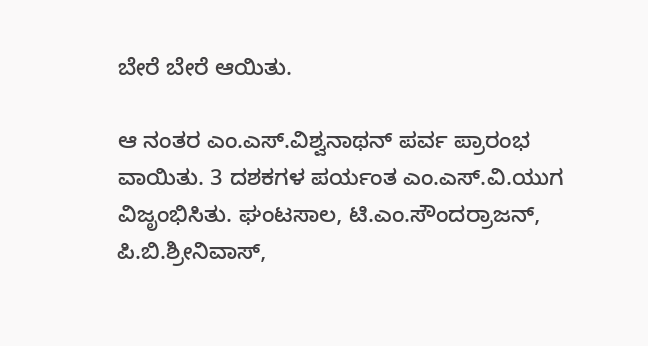ಬೇರೆ ಬೇರೆ ಆಯಿತು.

ಆ ನಂತರ ಎಂ.ಎಸ್.ವಿಶ್ವನಾಥನ್ ಪರ್ವ ಪ್ರಾರಂಭ ವಾಯಿತು. 3 ದಶಕಗಳ ಪರ್ಯಂತ ಎಂ.ಎಸ್.ವಿ.ಯುಗ ವಿಜೃಂಭಿಸಿತು. ಘಂಟಸಾಲ, ಟಿ.ಎಂ.ಸೌಂದರ್ರಾಜನ್, ಪಿ.ಬಿ.ಶ್ರೀನಿವಾಸ್,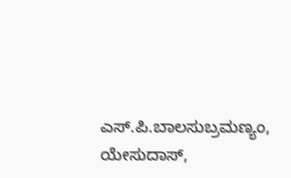ಎಸ್.ಪಿ.ಬಾಲಸುಬ್ರಮಣ್ಯಂ, ಯೇಸುದಾಸ್,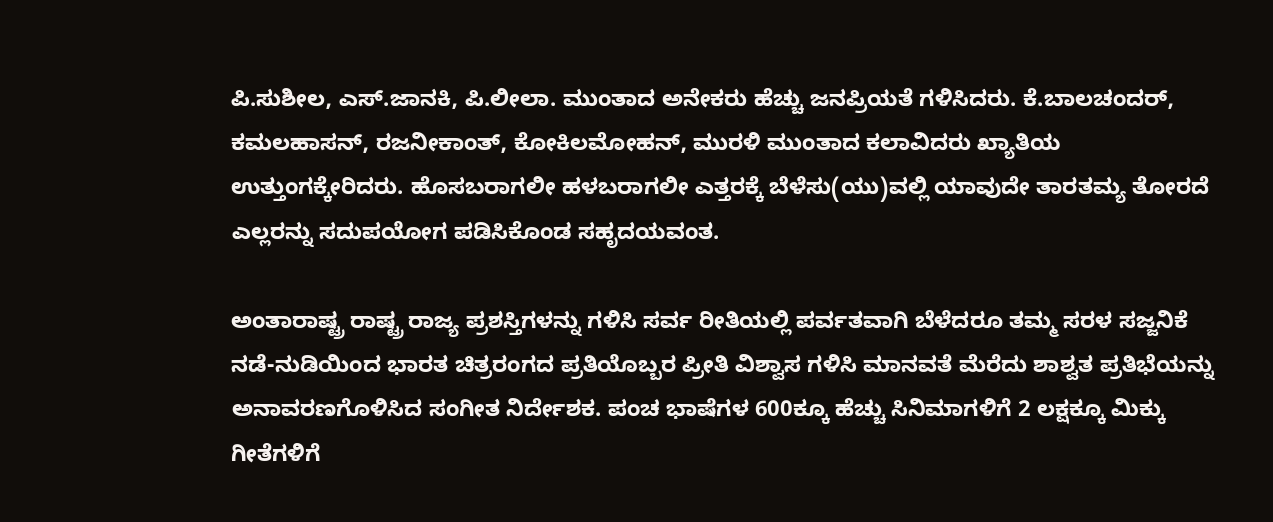ಪಿ.ಸುಶೀಲ, ಎಸ್.ಜಾನಕಿ, ಪಿ.ಲೀಲಾ. ಮುಂತಾದ ಅನೇಕರು ಹೆಚ್ಚು ಜನಪ್ರಿಯತೆ ಗಳಿಸಿದರು. ಕೆ.ಬಾಲಚಂದರ್, ಕಮಲಹಾಸನ್, ರಜನೀಕಾಂತ್, ಕೋಕಿಲಮೋಹನ್, ಮುರಳಿ ಮುಂತಾದ ಕಲಾವಿದರು ಖ್ಯಾತಿಯ ಉತ್ತುಂಗಕ್ಕೇರಿದರು. ಹೊಸಬರಾಗಲೀ ಹಳಬರಾಗಲೀ ಎತ್ತರಕ್ಕೆ ಬೆಳೆಸು(ಯು)ವಲ್ಲಿ ಯಾವುದೇ ತಾರತಮ್ಯ ತೋರದೆ ಎಲ್ಲರನ್ನು ಸದುಪಯೋಗ ಪಡಿಸಿಕೊಂಡ ಸಹೃದಯವಂತ.

ಅಂತಾರಾಷ್ಟ್ರ ರಾಷ್ಟ್ರ ರಾಜ್ಯ ಪ್ರಶಸ್ತಿಗಳನ್ನು ಗಳಿಸಿ ಸರ್ವ ರೀತಿಯಲ್ಲಿ ಪರ್ವತವಾಗಿ ಬೆಳೆದರೂ ತಮ್ಮ ಸರಳ ಸಜ್ಜನಿಕೆ ನಡೆ-ನುಡಿಯಿಂದ ಭಾರತ ಚಿತ್ರರಂಗದ ಪ್ರತಿಯೊಬ್ಬರ ಪ್ರೀತಿ ವಿಶ್ವಾಸ ಗಳಿಸಿ ಮಾನವತೆ ಮೆರೆದು ಶಾಶ್ವತ ಪ್ರತಿಭೆಯನ್ನು ಅನಾವರಣಗೊಳಿಸಿದ ಸಂಗೀತ ನಿರ್ದೇಶಕ. ಪಂಚ ಭಾಷೆಗಳ 600ಕ್ಕೂ ಹೆಚ್ಚು ಸಿನಿಮಾಗಳಿಗೆ 2 ಲಕ್ಷಕ್ಕೂ ಮಿಕ್ಕು ಗೀತೆಗಳಿಗೆ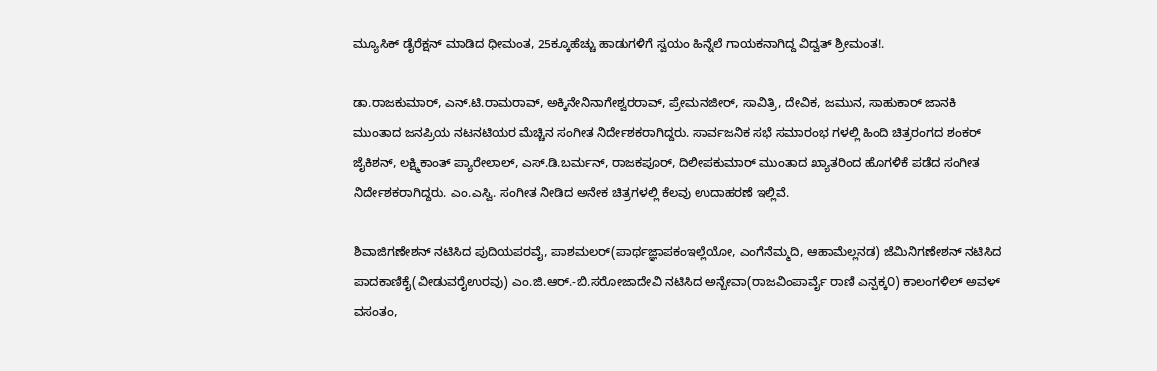ಮ್ಯೂಸಿಕ್ ಡೈರೆಕ್ಷನ್ ಮಾಡಿದ ಧೀಮಂತ, 25ಕ್ಕೂಹೆಚ್ಚು ಹಾಡುಗಳಿಗೆ ಸ್ವಯಂ ಹಿನ್ನೆಲೆ ಗಾಯಕನಾಗಿದ್ದ ವಿದ್ವತ್ ಶ್ರೀಮಂತ!.

ಡಾ.ರಾಜಕುಮಾರ್, ಎನ್.ಟಿ.ರಾಮರಾವ್, ಅಕ್ಕಿನೇನಿನಾಗೇಶ್ವರರಾವ್, ಪ್ರೇಮನಜೀರ್, ಸಾವಿತ್ರಿ, ದೇವಿಕ, ಜಮುನ, ಸಾಹುಕಾರ್ ಜಾನಕಿ ಮುಂತಾದ ಜನಪ್ರಿಯ ನಟನಟಿಯರ ಮೆಚ್ಚಿನ ಸಂಗೀತ ನಿರ್ದೇಶಕರಾಗಿದ್ದರು. ಸಾರ್ವಜನಿಕ ಸಭೆ ಸಮಾರಂಭ ಗಳಲ್ಲಿ ಹಿಂದಿ ಚಿತ್ರರಂಗದ ಶಂಕರ್ ಜೈಕಿಶನ್, ಲಕ್ಷ್ಮಿಕಾಂತ್ ಪ್ಯಾರೇಲಾಲ್, ಎಸ್.ಡಿ.ಬರ್ಮನ್, ರಾಜಕಪೂರ್, ದಿಲೀಪಕುಮಾರ್ ಮುಂತಾದ ಖ್ಯಾತರಿಂದ ಹೊಗಳಿಕೆ ಪಡೆದ ಸಂಗೀತ ನಿರ್ದೇಶಕರಾಗಿದ್ದರು. ಎಂ.ಎಸ್ವಿ. ಸಂಗೀತ ನೀಡಿದ ಅನೇಕ ಚಿತ್ರಗಳಲ್ಲಿ ಕೆಲವು ಉದಾಹರಣೆ ಇಲ್ಲಿವೆ.

ಶಿವಾಜಿಗಣೇಶನ್ ನಟಿಸಿದ ಪುದಿಯಪರವೈ, ಪಾಶಮಲರ್(ಪಾರ್ಥಜ್ಞಾಪಕಂಇಲ್ಲೆಯೋ, ಎಂಗೆನೆಮ್ಮದಿ, ಆಹಾಮೆಲ್ಲನಡ) ಜೆಮಿನಿಗಣೇಶನ್ ನಟಿಸಿದ ಪಾದಕಾಣಿಕೈ(ವೀಡುವರೈಉರವು) ಎಂ.ಜಿ.ಆರ್.-ಬಿ.ಸರೋಜಾದೇವಿ ನಟಿಸಿದ ಅನ್ಬೇವಾ(ರಾಜವಿಂಪಾರ್ವೈ ರಾಣಿ ಎನ್ಪಕ್ಕ೦) ಕಾಲಂಗಳಿಲ್ ಅವಳ್ ವಸಂತಂ,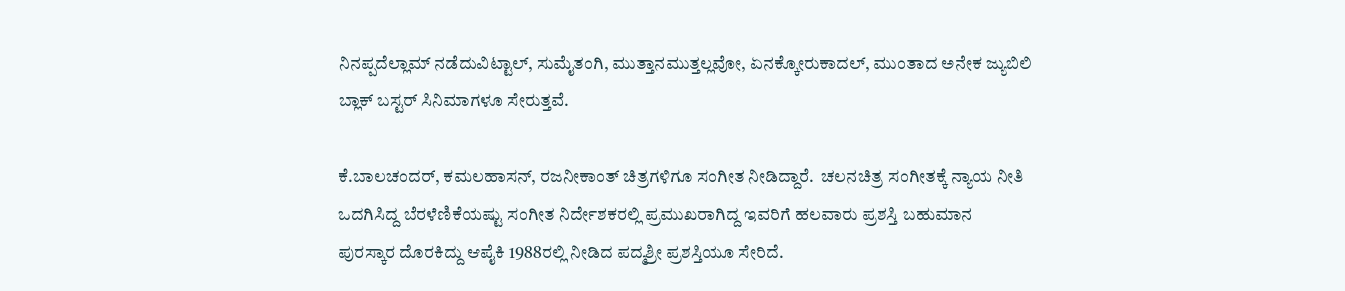ನಿನಪ್ಪದೆಲ್ಲಾಮ್ ನಡೆದುವಿಟ್ಟಾಲ್, ಸುಮೈತಂಗಿ, ಮುತ್ತಾನಮುತ್ತಲ್ಲವೋ, ಏನಕ್ಕೋರುಕಾದಲ್, ಮುಂತಾದ ಅನೇಕ ಜ್ಯುಬಿಲಿ ಬ್ಲಾಕ್ ಬಸ್ಟರ್ ಸಿನಿಮಾಗಳೂ ಸೇರುತ್ತವೆ.

ಕೆ.ಬಾಲಚಂದರ್, ಕಮಲಹಾಸನ್, ರಜನೀಕಾಂತ್ ಚಿತ್ರಗಳಿಗೂ ಸಂಗೀತ ನೀಡಿದ್ದಾರೆ.  ಚಲನಚಿತ್ರ ಸಂಗೀತಕ್ಕೆ ನ್ಯಾಯ ನೀತಿ ಒದಗಿಸಿದ್ದ ಬೆರಳೆಣಿಕೆಯಷ್ಟು ಸಂಗೀತ ನಿರ್ದೇಶಕರಲ್ಲಿ ಪ್ರಮುಖರಾಗಿದ್ದ ಇವರಿಗೆ ಹಲವಾರು ಪ್ರಶಸ್ತಿ ಬಹುಮಾನ ಪುರಸ್ಕಾರ ದೊರಕಿದ್ದು ಆಪೈಕಿ 1988ರಲ್ಲಿ ನೀಡಿದ ಪದ್ಮಶ್ರೀ ಪ್ರಶಸ್ತಿಯೂ ಸೇರಿದೆ.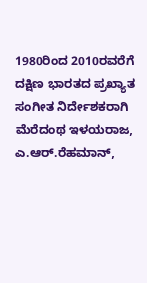1980ರಿಂದ 2010ರವರೆಗೆ ದಕ್ಷಿಣ ಭಾರತದ ಪ್ರಖ್ಯಾತ ಸಂಗೀತ ನಿರ್ದೇಶಕರಾಗಿ ಮೆರೆದಂಥ ಇಳಯರಾಜ, ಎ.ಆರ್.ರೆಹಮಾನ್,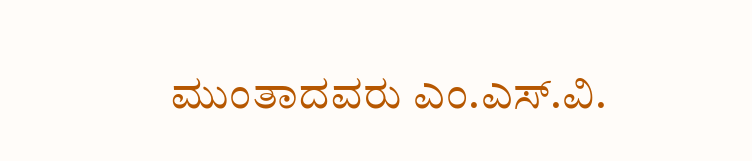ಮುಂತಾದವರು ಎಂ.ಎಸ್.ವಿ.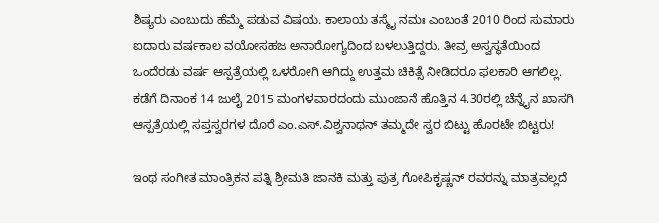ಶಿಷ್ಯರು ಎಂಬುದು ಹೆಮ್ಮೆ ಪಡುವ ವಿಷಯ. ಕಾಲಾಯ ತಸ್ಮೈ ನಮಃ ಎಂಬಂತೆ 2010 ರಿಂದ ಸುಮಾರು ಐದಾರು ವರ್ಷಕಾಲ ವಯೋಸಹಜ ಅನಾರೋಗ್ಯದಿಂದ ಬಳಲುತ್ತಿದ್ದರು. ತೀವ್ರ ಅಸ್ವಸ್ಥತೆಯಿಂದ ಒಂದೆರಡು ವರ್ಷ ಆಸ್ಪತ್ರೆಯಲ್ಲಿ ಒಳರೋಗಿ ಆಗಿದ್ದು ಉತ್ತಮ ಚಿಕಿತ್ಸೆ ನೀಡಿದರೂ ಫಲಕಾರಿ ಆಗಲಿಲ್ಲ. ಕಡೆಗೆ ದಿನಾಂಕ 14 ಜುಲೈ 2015 ಮಂಗಳವಾರದಂದು ಮುಂಜಾನೆ ಹೊತ್ತಿನ 4.30ರಲ್ಲಿ ಚೆನ್ನೈನ ಖಾಸಗಿ ಆಸ್ಪತ್ರೆಯಲ್ಲಿ ಸಪ್ತಸ್ವರಗಳ ದೊರೆ ಎಂ.ಎಸ್.ವಿಶ್ವನಾಥನ್ ತಮ್ಮದೇ ಸ್ವರ ಬಿಟ್ಟು ಹೊರಟೇ ಬಿಟ್ಟರು!

ಇಂಥ ಸಂಗೀತ ಮಾಂತ್ರಿಕನ ಪತ್ನಿ ಶ್ರೀಮತಿ ಜಾನಕಿ ಮತ್ತು ಪುತ್ರ ಗೋಪಿಕೃಷ್ಣನ್ ರವರನ್ನು ಮಾತ್ರವಲ್ಲದೆ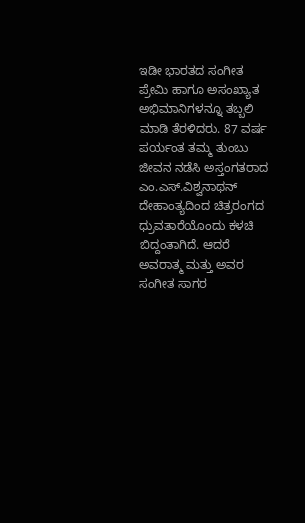ಇಡೀ ಭಾರತದ ಸಂಗೀತ ಪ್ರೇಮಿ ಹಾಗೂ ಅಸಂಖ್ಯಾತ ಅಭಿಮಾನಿಗಳನ್ನೂ ತಬ್ಬಲಿ ಮಾಡಿ ತೆರಳಿದರು. 87 ವರ್ಷ ಪರ್ಯಂತ ತಮ್ಮ ತುಂಬು ಜೀವನ ನಡೆಸಿ ಅಸ್ತಂಗತರಾದ ಎಂ.ಎಸ್.ವಿಶ್ವನಾಥನ್ ದೇಹಾಂತ್ಯದಿಂದ ಚಿತ್ರರಂಗದ ಧ್ರುವತಾರೆಯೊಂದು ಕಳಚಿ ಬಿದ್ದಂತಾಗಿದೆ. ಆದರೆ ಅವರಾತ್ಮ ಮತ್ತು ಅವರ ಸಂಗೀತ ಸಾಗರ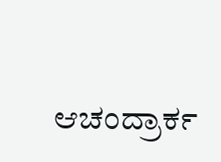ಆಚಂದ್ರಾರ್ಕ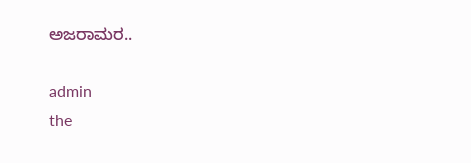ಅಜರಾಮರ..

admin
the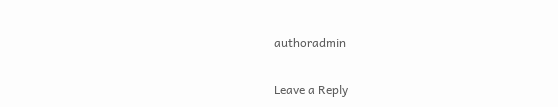authoradmin

Leave a Reply